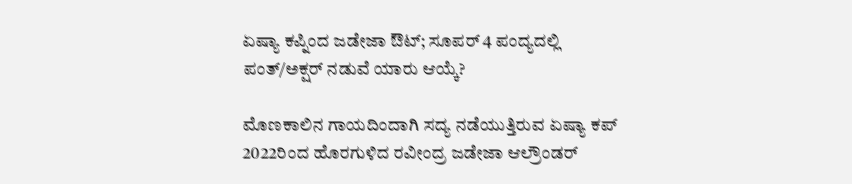ಏಷ್ಯಾ ಕಪ್ನಿಂದ ಜಡೇಜಾ ಔಟ್; ಸೂಪರ್ 4 ಪಂದ್ಯದಲ್ಲಿ ಪಂತ್/ಅಕ್ಷರ್ ನಡುವೆ ಯಾರು ಆಯ್ಕೆ?

ಮೊಣಕಾಲಿನ ಗಾಯದಿಂದಾಗಿ ಸದ್ಯ ನಡೆಯುತ್ತಿರುವ ಏಷ್ಯಾ ಕಪ್ 2022ರಿಂದ ಹೊರಗುಳಿದ ರವೀಂದ್ರ ಜಡೇಜಾ ಆಲ್ರೌಂಡರ್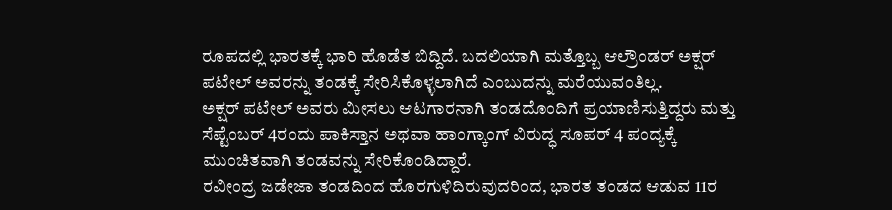ರೂಪದಲ್ಲಿ ಭಾರತಕ್ಕೆ ಭಾರಿ ಹೊಡೆತ ಬಿದ್ದಿದೆ. ಬದಲಿಯಾಗಿ ಮತ್ತೊಬ್ಬ ಆಲ್ರೌಂಡರ್ ಅಕ್ಷರ್ ಪಟೇಲ್ ಅವರನ್ನು ತಂಡಕ್ಕೆ ಸೇರಿಸಿಕೊಳ್ಳಲಾಗಿದೆ ಎಂಬುದನ್ನು ಮರೆಯುವಂತಿಲ್ಲ.
ಅಕ್ಷರ್ ಪಟೇಲ್ ಅವರು ಮೀಸಲು ಆಟಗಾರನಾಗಿ ತಂಡದೊಂದಿಗೆ ಪ್ರಯಾಣಿಸುತ್ತಿದ್ದರು ಮತ್ತು ಸೆಪ್ಟೆಂಬರ್ 4ರಂದು ಪಾಕಿಸ್ತಾನ ಅಥವಾ ಹಾಂಗ್ಕಾಂಗ್ ವಿರುದ್ಧ ಸೂಪರ್ 4 ಪಂದ್ಯಕ್ಕೆ ಮುಂಚಿತವಾಗಿ ತಂಡವನ್ನು ಸೇರಿಕೊಂಡಿದ್ದಾರೆ.
ರವೀಂದ್ರ ಜಡೇಜಾ ತಂಡದಿಂದ ಹೊರಗುಳಿದಿರುವುದರಿಂದ, ಭಾರತ ತಂಡದ ಆಡುವ 11ರ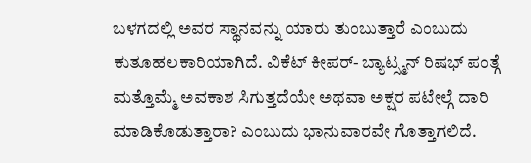ಬಳಗದಲ್ಲಿ ಅವರ ಸ್ಥಾನವನ್ನು ಯಾರು ತುಂಬುತ್ತಾರೆ ಎಂಬುದು ಕುತೂಹಲಕಾರಿಯಾಗಿದೆ. ವಿಕೆಟ್ ಕೀಪರ್- ಬ್ಯಾಟ್ಸ್ಮನ್ ರಿಷಭ್ ಪಂತ್ಗೆ ಮತ್ತೊಮ್ಮೆ ಅವಕಾಶ ಸಿಗುತ್ತದೆಯೇ ಅಥವಾ ಅಕ್ಷರ ಪಟೇಲ್ಗೆ ದಾರಿ ಮಾಡಿಕೊಡುತ್ತಾರಾ? ಎಂಬುದು ಭಾನುವಾರವೇ ಗೊತ್ತಾಗಲಿದೆ.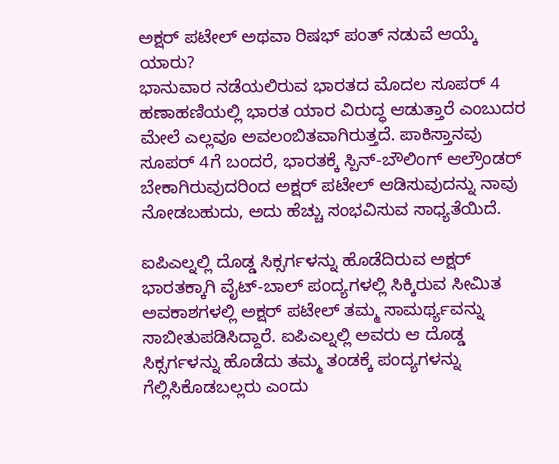ಅಕ್ಷರ್ ಪಟೇಲ್ ಅಥವಾ ರಿಷಭ್ ಪಂತ್ ನಡುವೆ ಆಯ್ಕೆ ಯಾರು?
ಭಾನುವಾರ ನಡೆಯಲಿರುವ ಭಾರತದ ಮೊದಲ ಸೂಪರ್ 4 ಹಣಾಹಣಿಯಲ್ಲಿ ಭಾರತ ಯಾರ ವಿರುದ್ಧ ಆಡುತ್ತಾರೆ ಎಂಬುದರ ಮೇಲೆ ಎಲ್ಲವೂ ಅವಲಂಬಿತವಾಗಿರುತ್ತದೆ. ಪಾಕಿಸ್ತಾನವು ಸೂಪರ್ 4ಗೆ ಬಂದರೆ, ಭಾರತಕ್ಕೆ ಸ್ಪಿನ್-ಬೌಲಿಂಗ್ ಆಲ್ರೌಂಡರ್ ಬೇಕಾಗಿರುವುದರಿಂದ ಅಕ್ಷರ್ ಪಟೇಲ್ ಆಡಿಸುವುದನ್ನು ನಾವು ನೋಡಬಹುದು, ಅದು ಹೆಚ್ಚು ಸಂಭವಿಸುವ ಸಾಧ್ಯತೆಯಿದೆ.

ಐಪಿಎಲ್ನಲ್ಲಿ ದೊಡ್ಡ ಸಿಕ್ಸರ್ಗಳನ್ನು ಹೊಡೆದಿರುವ ಅಕ್ಷರ್
ಭಾರತಕ್ಕಾಗಿ ವೈಟ್-ಬಾಲ್ ಪಂದ್ಯಗಳಲ್ಲಿ ಸಿಕ್ಕಿರುವ ಸೀಮಿತ ಅವಕಾಶಗಳಲ್ಲಿ ಅಕ್ಷರ್ ಪಟೇಲ್ ತಮ್ಮ ಸಾಮರ್ಥ್ಯವನ್ನು ಸಾಬೀತುಪಡಿಸಿದ್ದಾರೆ. ಐಪಿಎಲ್ನಲ್ಲಿ ಅವರು ಆ ದೊಡ್ಡ ಸಿಕ್ಸರ್ಗಳನ್ನು ಹೊಡೆದು ತಮ್ಮ ತಂಡಕ್ಕೆ ಪಂದ್ಯಗಳನ್ನು ಗೆಲ್ಲಿಸಿಕೊಡಬಲ್ಲರು ಎಂದು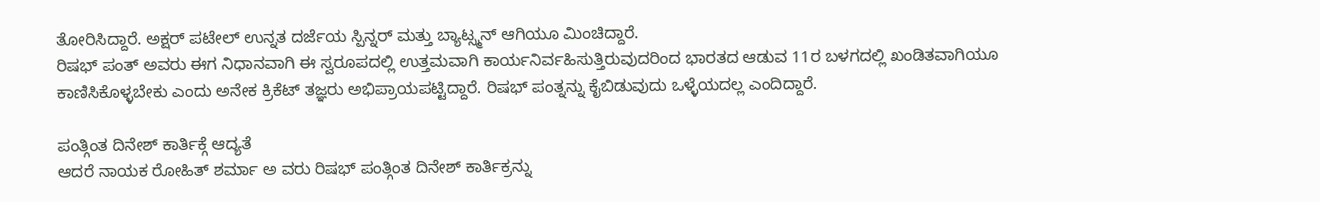ತೋರಿಸಿದ್ದಾರೆ. ಅಕ್ಷರ್ ಪಟೇಲ್ ಉನ್ನತ ದರ್ಜೆಯ ಸ್ಪಿನ್ನರ್ ಮತ್ತು ಬ್ಯಾಟ್ಸ್ಮನ್ ಆಗಿಯೂ ಮಿಂಚಿದ್ದಾರೆ.
ರಿಷಭ್ ಪಂತ್ ಅವರು ಈಗ ನಿಧಾನವಾಗಿ ಈ ಸ್ವರೂಪದಲ್ಲಿ ಉತ್ತಮವಾಗಿ ಕಾರ್ಯನಿರ್ವಹಿಸುತ್ತಿರುವುದರಿಂದ ಭಾರತದ ಆಡುವ 11ರ ಬಳಗದಲ್ಲಿ ಖಂಡಿತವಾಗಿಯೂ ಕಾಣಿಸಿಕೊಳ್ಳಬೇಕು ಎಂದು ಅನೇಕ ಕ್ರಿಕೆಟ್ ತಜ್ಞರು ಅಭಿಪ್ರಾಯಪಟ್ಟಿದ್ದಾರೆ. ರಿಷಭ್ ಪಂತ್ನನ್ನು ಕೈಬಿಡುವುದು ಒಳ್ಳೆಯದಲ್ಲ ಎಂದಿದ್ದಾರೆ.

ಪಂತ್ಗಿಂತ ದಿನೇಶ್ ಕಾರ್ತಿಕ್ಗೆ ಆದ್ಯತೆ
ಆದರೆ ನಾಯಕ ರೋಹಿತ್ ಶರ್ಮಾ ಅ ವರು ರಿಷಭ್ ಪಂತ್ಗಿಂತ ದಿನೇಶ್ ಕಾರ್ತಿಕ್ರನ್ನು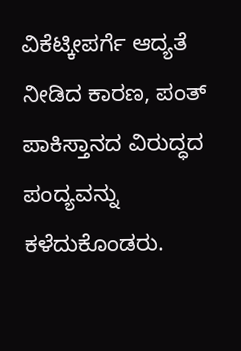ವಿಕೆಟ್ಕೀಪರ್ಗೆ ಆದ್ಯತೆ ನೀಡಿದ ಕಾರಣ, ಪಂತ್ ಪಾಕಿಸ್ತಾನದ ವಿರುದ್ಧದ ಪಂದ್ಯವನ್ನು ಕಳೆದುಕೊಂಡರು.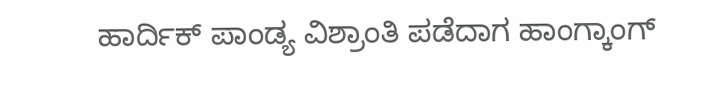ಹಾರ್ದಿಕ್ ಪಾಂಡ್ಯ ವಿಶ್ರಾಂತಿ ಪಡೆದಾಗ ಹಾಂಗ್ಕಾಂಗ್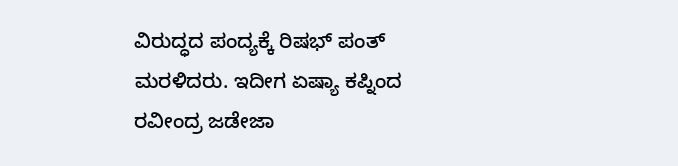ವಿರುದ್ಧದ ಪಂದ್ಯಕ್ಕೆ ರಿಷಭ್ ಪಂತ್ ಮರಳಿದರು. ಇದೀಗ ಏಷ್ಯಾ ಕಪ್ನಿಂದ ರವೀಂದ್ರ ಜಡೇಜಾ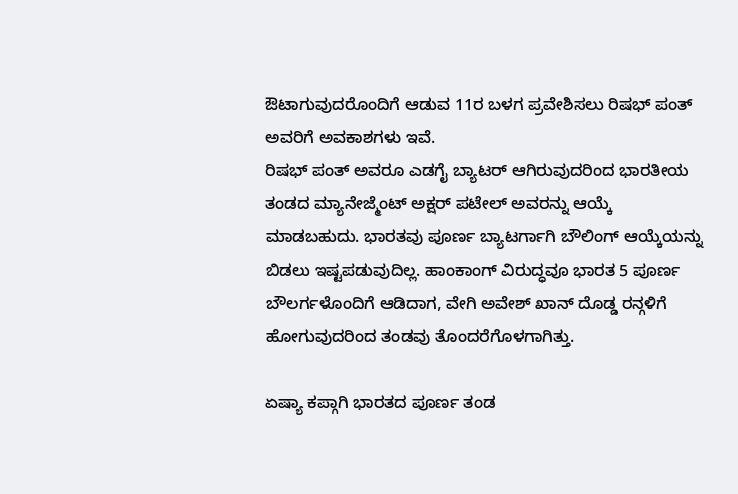ಔಟಾಗುವುದರೊಂದಿಗೆ ಆಡುವ 11ರ ಬಳಗ ಪ್ರವೇಶಿಸಲು ರಿಷಭ್ ಪಂತ್ ಅವರಿಗೆ ಅವಕಾಶಗಳು ಇವೆ.
ರಿಷಭ್ ಪಂತ್ ಅವರೂ ಎಡಗೈ ಬ್ಯಾಟರ್ ಆಗಿರುವುದರಿಂದ ಭಾರತೀಯ ತಂಡದ ಮ್ಯಾನೇಜ್ಮೆಂಟ್ ಅಕ್ಷರ್ ಪಟೇಲ್ ಅವರನ್ನು ಆಯ್ಕೆ ಮಾಡಬಹುದು. ಭಾರತವು ಪೂರ್ಣ ಬ್ಯಾಟರ್ಗಾಗಿ ಬೌಲಿಂಗ್ ಆಯ್ಕೆಯನ್ನು ಬಿಡಲು ಇಷ್ಟಪಡುವುದಿಲ್ಲ. ಹಾಂಕಾಂಗ್ ವಿರುದ್ಧವೂ ಭಾರತ 5 ಪೂರ್ಣ ಬೌಲರ್ಗಳೊಂದಿಗೆ ಆಡಿದಾಗ, ವೇಗಿ ಅವೇಶ್ ಖಾನ್ ದೊಡ್ಡ ರನ್ಗಳಿಗೆ ಹೋಗುವುದರಿಂದ ತಂಡವು ತೊಂದರೆಗೊಳಗಾಗಿತ್ತು.

ಏಷ್ಯಾ ಕಪ್ಗಾಗಿ ಭಾರತದ ಪೂರ್ಣ ತಂಡ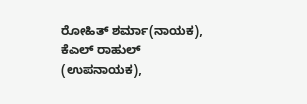ರೋಹಿತ್ ಶರ್ಮಾ(ನಾಯಕ), ಕೆಎಲ್ ರಾಹುಲ್ (ಉಪನಾಯಕ),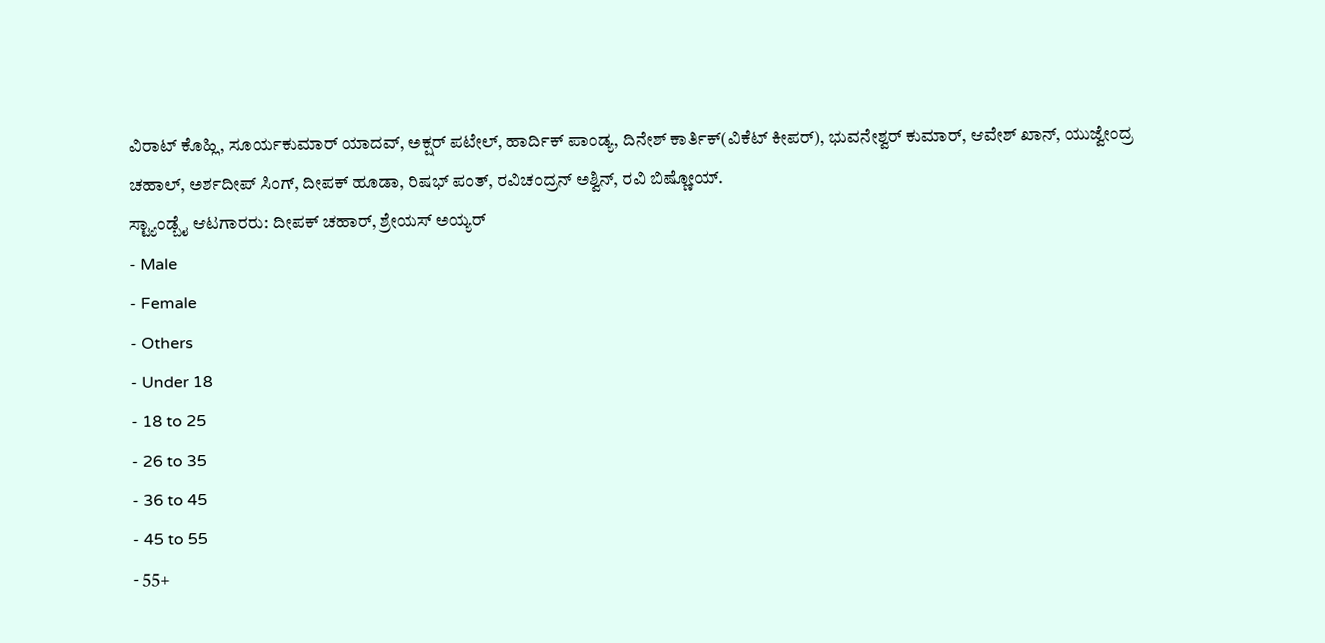ವಿರಾಟ್ ಕೊಹ್ಲಿ, ಸೂರ್ಯಕುಮಾರ್ ಯಾದವ್, ಅಕ್ಷರ್ ಪಟೇಲ್, ಹಾರ್ದಿಕ್ ಪಾಂಡ್ಯ, ದಿನೇಶ್ ಕಾರ್ತಿಕ್(ವಿಕೆಟ್ ಕೀಪರ್), ಭುವನೇಶ್ವರ್ ಕುಮಾರ್, ಆವೇಶ್ ಖಾನ್, ಯುಜ್ವೇಂದ್ರ ಚಹಾಲ್, ಅರ್ಶದೀಪ್ ಸಿಂಗ್, ದೀಪಕ್ ಹೂಡಾ, ರಿಷಭ್ ಪಂತ್, ರವಿಚಂದ್ರನ್ ಅಶ್ವಿನ್, ರವಿ ಬಿಷ್ಣೋಯ್.
ಸ್ಟ್ಯಾಂಡ್ಬೈ ಆಟಗಾರರು: ದೀಪಕ್ ಚಹಾರ್, ಶ್ರೇಯಸ್ ಅಯ್ಯರ್
- Male
- Female
- Others
- Under 18
- 18 to 25
- 26 to 35
- 36 to 45
- 45 to 55
- 55+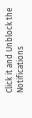Click it and Unblock the Notifications